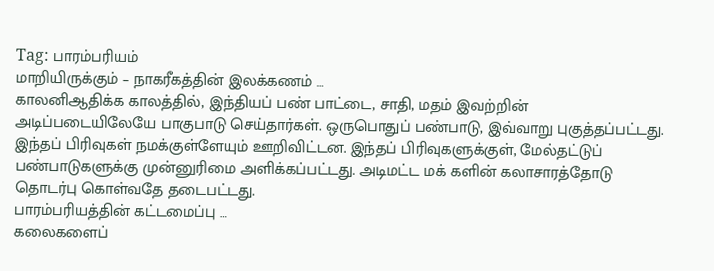Tag: பாரம்பரியம்
மாறியிருக்கும் – நாகரீகத்தின் இலக்கணம் …
காலனிஆதிக்க காலத்தில், இந்தியப் பண் பாட்டை, சாதி, மதம் இவற்றின் அடிப்படையிலேயே பாகுபாடு செய்தார்கள். ஒருபொதுப் பண்பாடு, இவ்வாறு புகுத்தப்பட்டது. இந்தப் பிரிவுகள் நமக்குள்ளேயும் ஊறிவிட்டன. இந்தப் பிரிவுகளுக்குள், மேல்தட்டுப் பண்பாடுகளுக்கு முன்னுரிமை அளிக்கப்பட்டது. அடிமட்ட மக் களின் கலாசாரத்தோடு தொடர்பு கொள்வதே தடைபட்டது.
பாரம்பரியத்தின் கட்டமைப்பு …
கலைகளைப்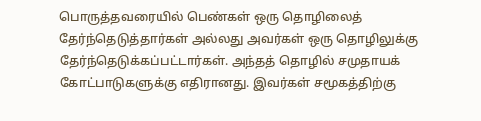பொருத்தவரையில் பெண்கள் ஒரு தொழிலைத் தேர்ந்தெடுத்தார்கள் அல்லது அவர்கள் ஒரு தொழிலுக்கு தேர்ந்தெடுக்கப்பட்டார்கள். அந்தத் தொழில் சமுதாயக் கோட்பாடுகளுக்கு எதிரானது. இவர்கள் சமூகத்திற்கு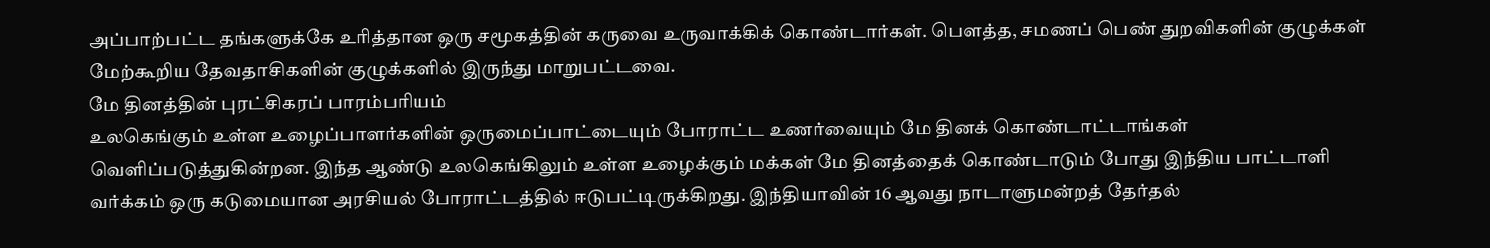அப்பாற்பட்ட தங்களுக்கே உரித்தான ஒரு சமூகத்தின் கருவை உருவாக்கிக் கொண்டார்கள். பெளத்த, சமணப் பெண் துறவிகளின் குழுக்கள் மேற்கூறிய தேவதாசிகளின் குழுக்களில் இருந்து மாறுபட்டவை.
மே தினத்தின் புரட்சிகரப் பாரம்பரியம்
உலகெங்கும் உள்ள உழைப்பாளர்களின் ஒருமைப்பாட்டையும் போராட்ட உணர்வையும் மே தினக் கொண்டாட்டாங்கள் வெளிப்படுத்துகின்றன. இந்த ஆண்டு உலகெங்கிலும் உள்ள உழைக்கும் மக்கள் மே தினத்தைக் கொண்டாடும் போது இந்திய பாட்டாளி வர்க்கம் ஒரு கடுமையான அரசியல் போராட்டத்தில் ஈடுபட்டிருக்கிறது. இந்தியாவின் 16 ஆவது நாடாளுமன்றத் தேர்தல்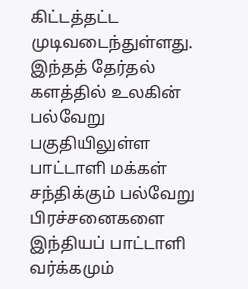கிட்டத்தட்ட முடிவடைந்துள்ளது. இந்தத் தேர்தல் களத்தில் உலகின் பல்வேறு பகுதியிலுள்ள பாட்டாளி மக்கள் சந்திக்கும் பல்வேறு பிரச்சனைகளை இந்தியப் பாட்டாளி வர்க்கமும்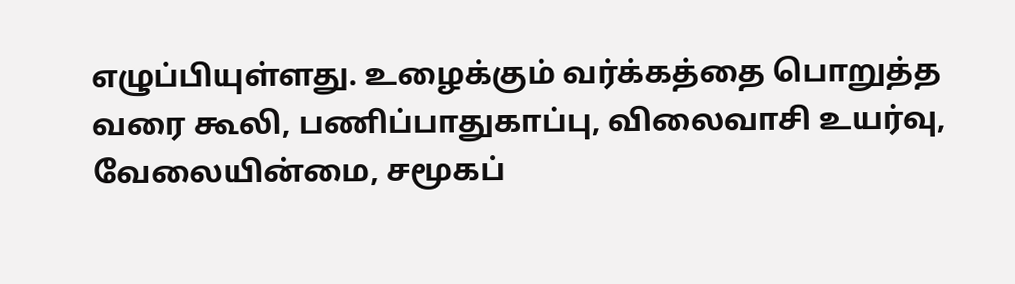எழுப்பியுள்ளது. உழைக்கும் வர்க்கத்தை பொறுத்த வரை கூலி, பணிப்பாதுகாப்பு, விலைவாசி உயர்வு, வேலையின்மை, சமூகப்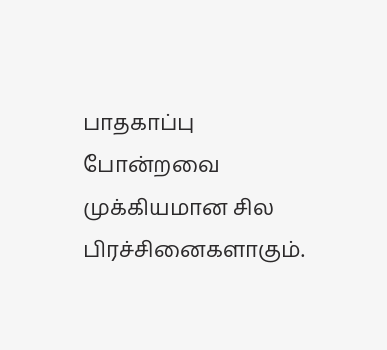பாதகாப்பு போன்றவை முக்கியமான சில பிரச்சினைகளாகும்.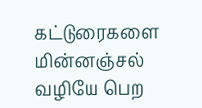கட்டுரைகளை மின்னஞ்சல் வழியே பெற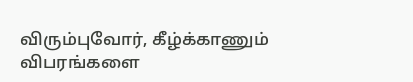விரும்புவோர், கீழ்க்காணும் விபரங்களை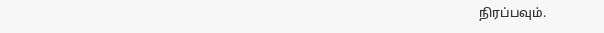நிரப்பவும்.